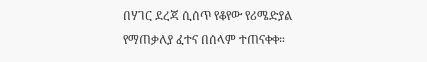በሃገር ደረጃ ሲሰጥ የቆየው የሪሜድያል የማጠቃለያ ፈተና በሰላም ተጠናቀቀ።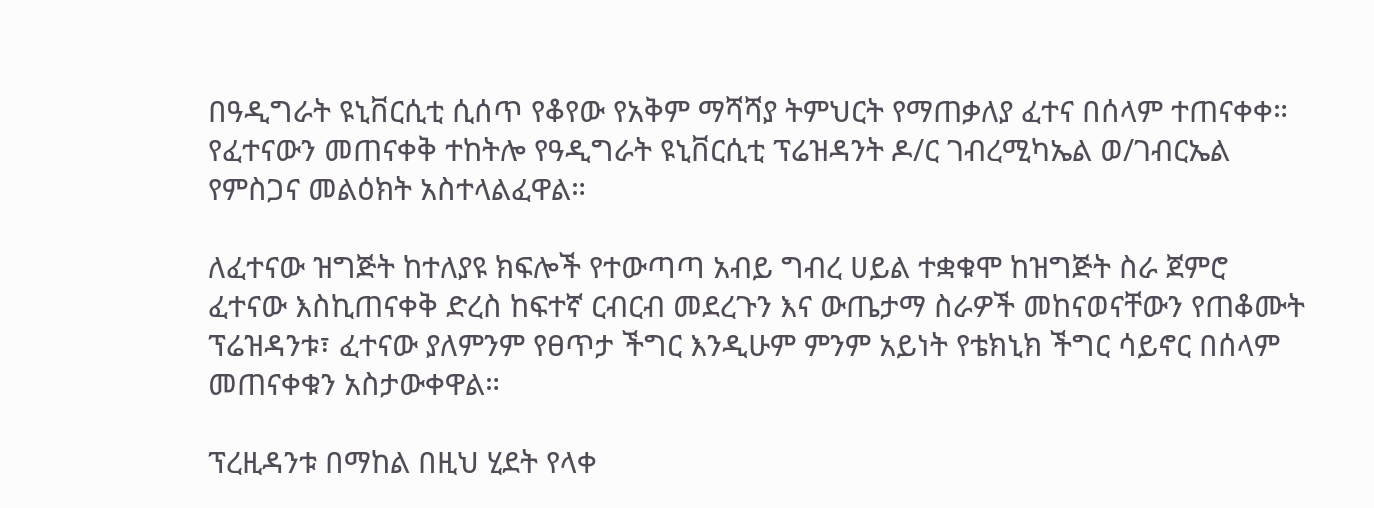በዓዲግራት ዩኒቨርሲቲ ሲሰጥ የቆየው የአቅም ማሻሻያ ትምህርት የማጠቃለያ ፈተና በሰላም ተጠናቀቀ። የፈተናውን መጠናቀቅ ተከትሎ የዓዲግራት ዩኒቨርሲቲ ፕሬዝዳንት ዶ/ር ገብረሚካኤል ወ/ገብርኤል የምስጋና መልዕክት አስተላልፈዋል።

ለፈተናው ዝግጅት ከተለያዩ ክፍሎች የተውጣጣ አብይ ግብረ ሀይል ተቋቁሞ ከዝግጅት ስራ ጀምሮ ፈተናው እስኪጠናቀቅ ድረስ ከፍተኛ ርብርብ መደረጉን እና ውጤታማ ስራዎች መከናወናቸውን የጠቆሙት ፕሬዝዳንቱ፣ ፈተናው ያለምንም የፀጥታ ችግር እንዲሁም ምንም አይነት የቴክኒክ ችግር ሳይኖር በሰላም መጠናቀቁን አስታውቀዋል።

ፕረዚዳንቱ በማከል በዚህ ሂደት የላቀ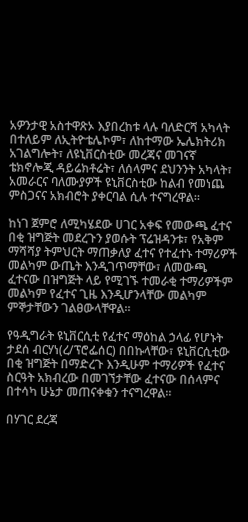አዎንታዊ አስተዋጽኦ እያበረከቱ ላሉ ባለድርሻ አካላት በተለይም ለኢትዮቴሌኮም፣ ለከተማው ኤሌክትሪክ አገልግሎት፣ ለዩኒቨርስቲው መረጃና መገናኛ ቴክኖሎጂ ዳይሬክቶሬት፣ ለሰላምና ደህንንት አካላት፣ አመራርና ባለሙያዎች ዩኒቨርስቲው ከልብ የመነጨ ምስጋናና አክብሮት ያቀርባል ሲሉ ተናግረዋል።

ከነገ ጀምሮ ለሚካሄደው ሀገር አቀፍ የመውጫ ፈተና በቂ ዝግጅት መደረጉን ያወሱት ፕሬዝዳንቱ፣ የአቅም ማሻሻያ ትምህርት ማጠቃለያ ፈተና የተፈተኑ ተማሪዎች መልካም ውጤት እንዲገጥማቸው፣ ለመውጫ ፈተናው በዝግጅት ላይ የሚገኙ ተመራቂ ተማሪዎችም መልካም የፈተና ጊዜ እንዲሆንላቸው መልካም ምኞታቸውን ገልፀውላቸዋል።

የዓዲግራት ዩኒቨርሲቲ የፈተና ማዕከል ኃላፊ የሆኑት ታደሰ ብርሃነ(ረ/ፕሮፌሰር) በበኩላቸው፣ ዩኒቨርሲቲው በቂ ዝግጅት በማድረጉ እንዲሁም ተማሪዎች የፈተና ስርዓት አክብረው በመገኘታቸው ፈተናው በሰላምና በተሳካ ሁኔታ መጠናቀቁን ተናግረዋል።

በሃገር ደረጃ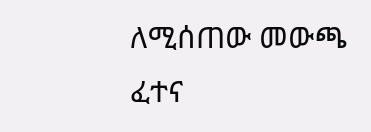ለሚሰጠው መውጫ ፈተና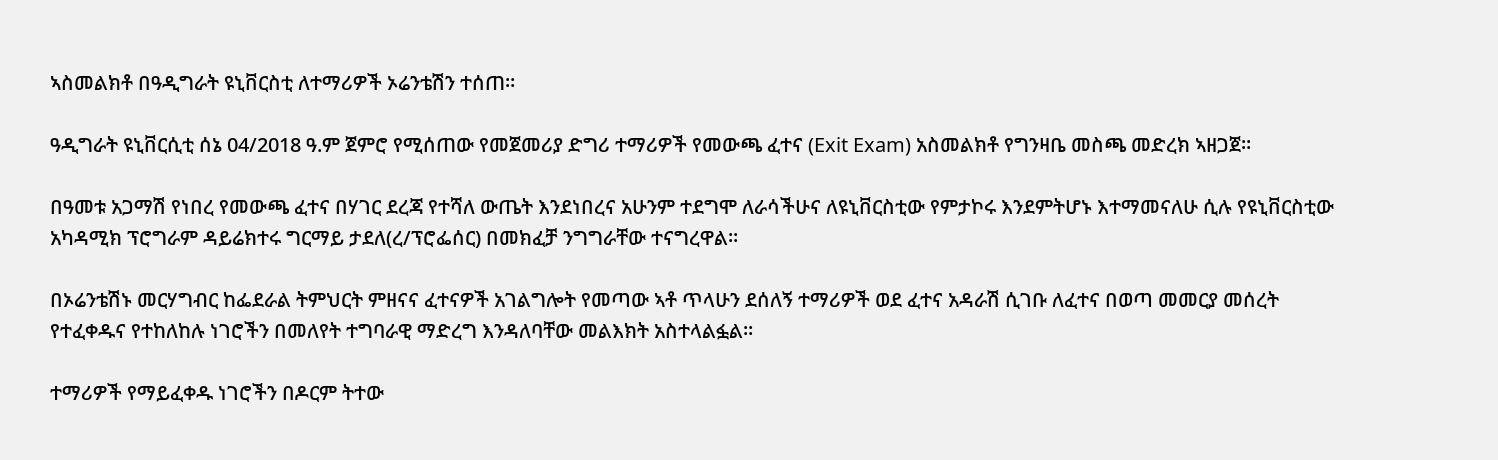ኣስመልክቶ በዓዲግራት ዩኒቨርስቲ ለተማሪዎች ኦሬንቴሽን ተሰጠ።

ዓዲግራት ዩኒቨርሲቲ ሰኔ 04/2018 ዓ.ም ጀምሮ የሚሰጠው የመጀመሪያ ድግሪ ተማሪዎች የመውጫ ፈተና (Exit Exam) አስመልክቶ የግንዛቤ መስጫ መድረክ ኣዘጋጀ።

በዓመቱ አጋማሽ የነበረ የመውጫ ፈተና በሃገር ደረጃ የተሻለ ውጤት እንደነበረና አሁንም ተደግሞ ለራሳችሁና ለዩኒቨርስቲው የምታኮሩ እንደምትሆኑ እተማመናለሁ ሲሉ የዩኒቨርስቲው አካዳሚክ ፕሮግራም ዳይሬክተሩ ግርማይ ታደለ(ረ/ፕሮፌሰር) በመክፈቻ ንግግራቸው ተናግረዋል።

በኦሬንቴሽኑ መርሃግብር ከፌደራል ትምህርት ምዘናና ፈተናዎች አገልግሎት የመጣው ኣቶ ጥላሁን ደሰለኝ ተማሪዎች ወደ ፈተና አዳራሽ ሲገቡ ለፈተና በወጣ መመርያ መሰረት የተፈቀዱና የተከለከሉ ነገሮችን በመለየት ተግባራዊ ማድረግ እንዳለባቸው መልእክት አስተላልፏል።

ተማሪዎች የማይፈቀዱ ነገሮችን በዶርም ትተው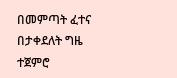በመምጣት ፈተና በታቀደለት ግዜ ተጀምሮ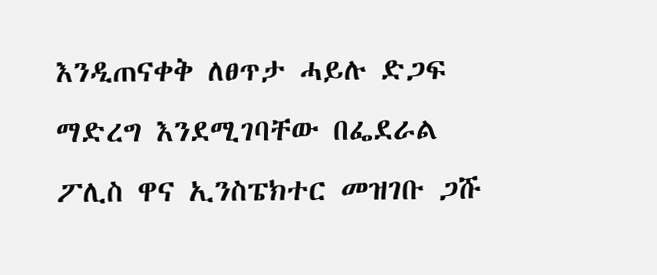እንዲጠናቀቅ ለፀጥታ ሓይሉ ድጋፍ ማድረግ እንደሚገባቸው በፌደራል ፖሊስ ዋና ኢንስፔክተር መዝገቡ ጋሹ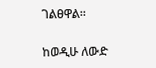ገልፀዋል።

ከወዲሁ ለውድ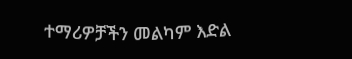ተማሪዎቻችን መልካም እድል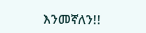እንመኛለን!!